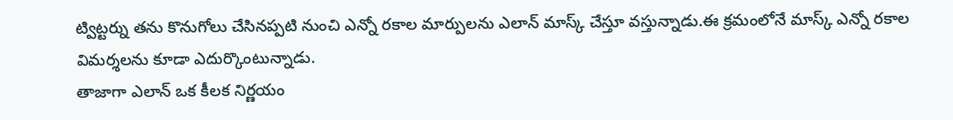ట్విట్టర్ను తను కొనుగోలు చేసినప్పటి నుంచి ఎన్నో రకాల మార్పులను ఎలాన్ మాస్క్ చేస్తూ వస్తున్నాడు.ఈ క్రమంలోనే మాస్క్ ఎన్నో రకాల విమర్శలను కూడా ఎదుర్కొంటున్నాడు.
తాజాగా ఎలాన్ ఒక కీలక నిర్ణయం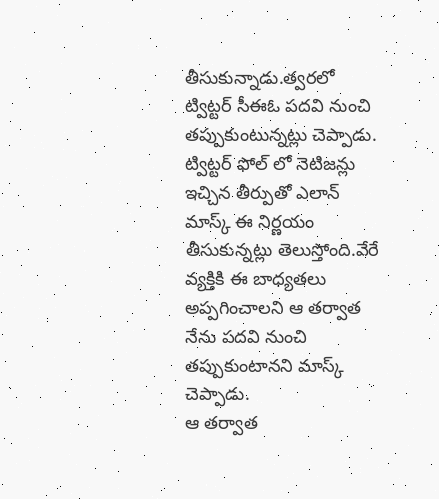తీసుకున్నాడు.త్వరలో ట్విట్టర్ సీఈఓ పదవి నుంచి తప్పుకుంటున్నట్లు చెప్పాడు.
ట్విట్టర్ ఫోల్ లో నెటిజన్లు ఇచ్చిన తీర్పుతో ఎలాన్ మాస్క్ ఈ నిర్ణయం తీసుకున్నట్లు తెలుస్తోంది.వేరే వ్యక్తికి ఈ బాధ్యతలు అప్పగించాలని ఆ తర్వాత నేను పదవి నుంచి తప్పుకుంటానని మాస్క్ చెప్పాడు.
ఆ తర్వాత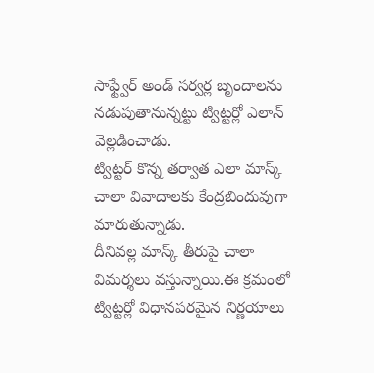సాఫ్ట్వేర్ అండ్ సర్వర్ల బృందాలను నడుపుతానున్నట్టు ట్విట్టర్లో ఎలాన్ వెల్లడించాడు.
ట్విట్టర్ కొన్న తర్వాత ఎలా మాస్క్ చాలా వివాదాలకు కేంద్రబిందువుగా మారుతున్నాడు.
దీనివల్ల మాస్క్ తీరుపై చాలా విమర్శలు వస్తున్నాయి.ఈ క్రమంలో ట్విట్టర్లో విధానపరమైన నిర్ణయాలు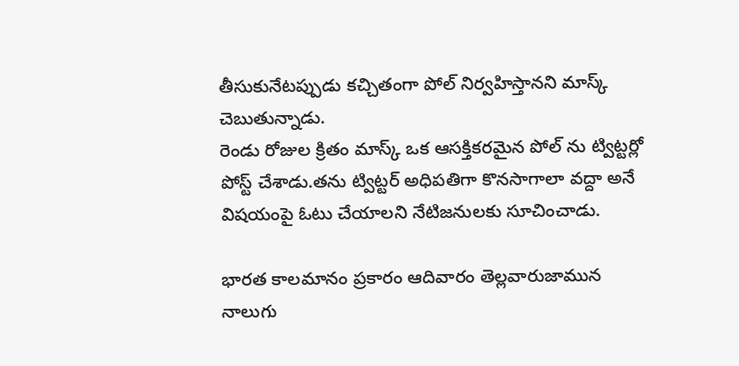తీసుకునేటప్పుడు కచ్చితంగా పోల్ నిర్వహిస్తానని మాస్క్ చెబుతున్నాడు.
రెండు రోజుల క్రితం మాస్క్ ఒక ఆసక్తికరమైన పోల్ ను ట్విట్టర్లో పోస్ట్ చేశాడు.తను ట్విట్టర్ అధిపతిగా కొనసాగాలా వద్దా అనే విషయంపై ఓటు చేయాలని నేటిజనులకు సూచించాడు.

భారత కాలమానం ప్రకారం ఆదివారం తెల్లవారుజామున నాలుగు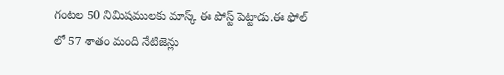గంటల 50 నిమిషములకు మాస్క్ ఈ పోస్ట్ పెట్టాడు.ఈ ఫోల్ లో 57 శాతం మంది నేటిజెన్లు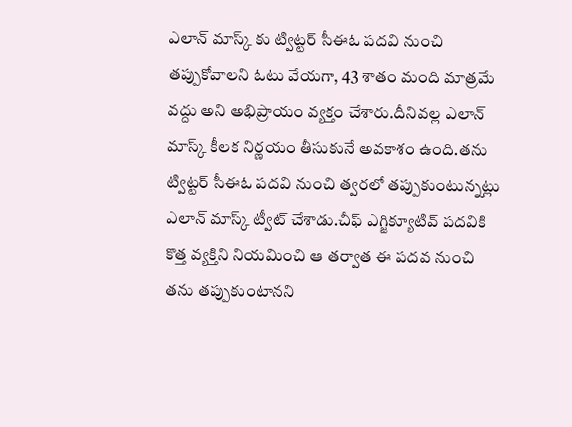ఎలాన్ మాస్క్ కు ట్విట్టర్ సీఈఓ పదవి నుంచి తప్పుకోవాలని ఓటు వేయగా, 43 శాతం మంది మాత్రమే వద్దు అని అభిప్రాయం వ్యక్తం చేశారు.దీనివల్ల ఎలాన్ మాస్క్ కీలక నిర్ణయం తీసుకునే అవకాశం ఉంది.తను ట్విట్టర్ సీఈఓ పదవి నుంచి త్వరలో తప్పుకుంటున్నట్లు ఎలాన్ మాస్క్ ట్వీట్ చేశాడు.చీఫ్ ఎగ్జిక్యూటివ్ పదవికి కొత్త వ్యక్తిని నియమించి ఆ తర్వాత ఈ పదవ నుంచి తను తప్పుకుంటానని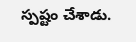స్పష్టం చేశాడు.